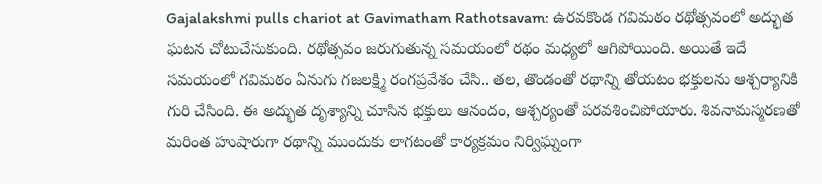Gajalakshmi pulls chariot at Gavimatham Rathotsavam: ఉరవకొండ గవిమఠం రథోత్సవంలో అద్భుత ఘటన చోటుచేసుకుంది. రథోత్సవం జరుగుతున్న సమయంలో రథం మధ్యలో ఆగిపోయింది. అయితే ఇదే సమయంలో గవిమఠం ఏనుగు గజలక్ష్మి రంగప్రవేశం చేసి.. తల, తొండంతో రథాన్ని తోయటం భక్తులను ఆశ్చర్యానికి గురి చేసింది. ఈ అద్భుత దృశ్యాన్ని చూసిన భక్తులు ఆనందం, ఆశ్చర్యంతో పరవశించిపోయారు. శివనామస్మరణతో మరింత హుషారుగా రథాన్ని ముందుకు లాగటంతో కార్యక్రమం నిర్విఘ్నంగా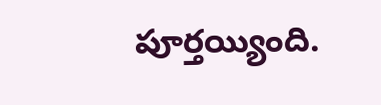పూర్తయ్యింది.